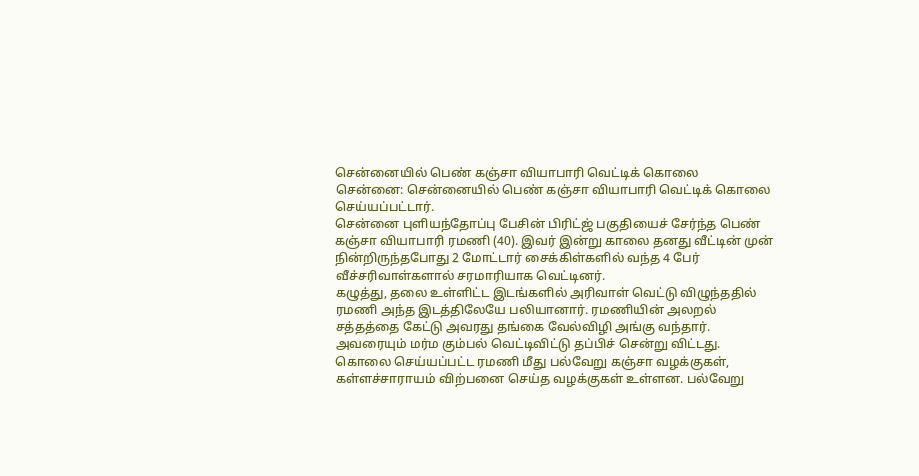சென்னையில் பெண் கஞ்சா வியாபாரி வெட்டிக் கொலை
சென்னை: சென்னையில் பெண் கஞ்சா வியாபாரி வெட்டிக் கொலை செய்யப்பட்டார்.
சென்னை புளியந்தோப்பு பேசின் பிரிட்ஜ் பகுதியைச் சேர்ந்த பெண் கஞ்சா வியாபாரி ரமணி (40). இவர் இன்று காலை தனது வீட்டின் முன் நின்றிருந்தபோது 2 மோட்டார் சைக்கிள்களில் வந்த 4 பேர் வீச்சரிவாள்களால் சரமாரியாக வெட்டினர்.
கழுத்து, தலை உள்ளிட்ட இடங்களில் அரிவாள் வெட்டு விழுந்ததில் ரமணி அந்த இடத்திலேயே பலியானார். ரமணியின் அலறல் சத்தத்தை கேட்டு அவரது தங்கை வேல்விழி அங்கு வந்தார். அவரையும் மர்ம கும்பல் வெட்டிவிட்டு தப்பிச் சென்று விட்டது.
கொலை செய்யப்பட்ட ரமணி மீது பல்வேறு கஞ்சா வழக்குகள், கள்ளச்சாராயம் விற்பனை செய்த வழக்குகள் உள்ளன. பல்வேறு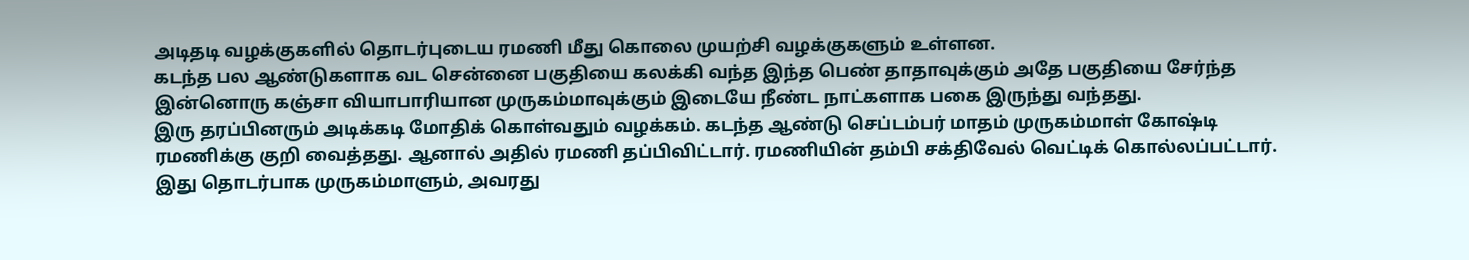அடிதடி வழக்குகளில் தொடர்புடைய ரமணி மீது கொலை முயற்சி வழக்குகளும் உள்ளன.
கடந்த பல ஆண்டுகளாக வட சென்னை பகுதியை கலக்கி வந்த இந்த பெண் தாதாவுக்கும் அதே பகுதியை சேர்ந்த இன்னொரு கஞ்சா வியாபாரியான முருகம்மாவுக்கும் இடையே நீண்ட நாட்களாக பகை இருந்து வந்தது.
இரு தரப்பினரும் அடிக்கடி மோதிக் கொள்வதும் வழக்கம். கடந்த ஆண்டு செப்டம்பர் மாதம் முருகம்மாள் கோஷ்டி ரமணிக்கு குறி வைத்தது. ஆனால் அதில் ரமணி தப்பிவிட்டார். ரமணியின் தம்பி சக்திவேல் வெட்டிக் கொல்லப்பட்டார்.
இது தொடர்பாக முருகம்மாளும், அவரது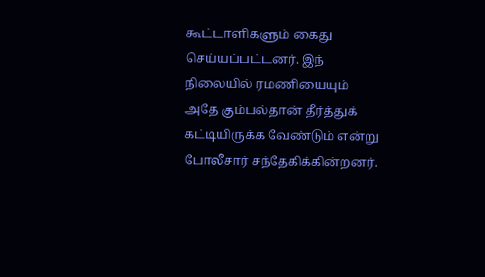கூட்டாளிகளும் கைது செய்யப்பட்டனர். இந் நிலையில் ரமணியையும் அதே கும்பல்தான் தீர்த்துக் கட்டியிருக்க வேண்டும் என்று போலீசார் சந்தேகிக்கின்றனர்.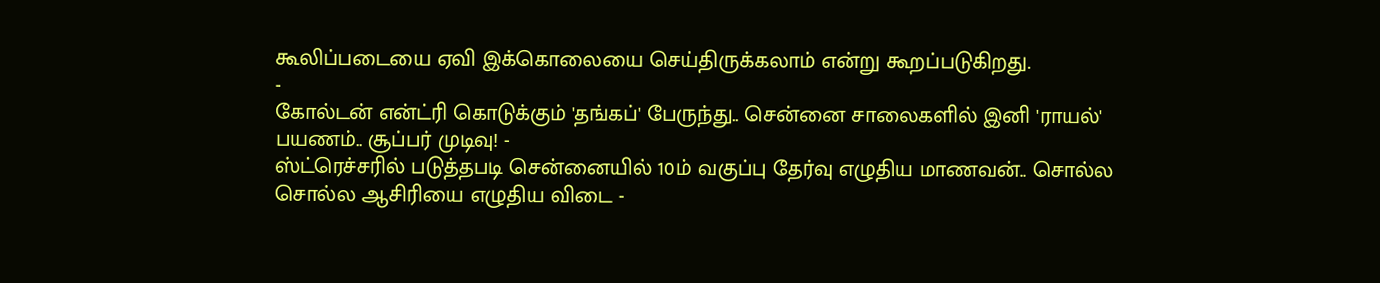கூலிப்படையை ஏவி இக்கொலையை செய்திருக்கலாம் என்று கூறப்படுகிறது.
-
கோல்டன் என்ட்ரி கொடுக்கும் 'தங்கப்' பேருந்து.. சென்னை சாலைகளில் இனி 'ராயல்' பயணம்.. சூப்பர் முடிவு! -
ஸ்ட்ரெச்சரில் படுத்தபடி சென்னையில் 10ம் வகுப்பு தேர்வு எழுதிய மாணவன்.. சொல்ல சொல்ல ஆசிரியை எழுதிய விடை -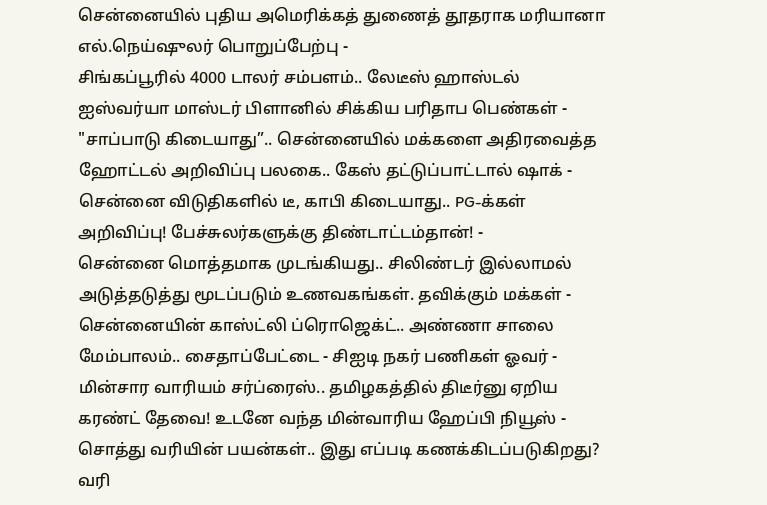சென்னையில் புதிய அமெரிக்கத் துணைத் தூதராக மரியானா எல்.நெய்ஷுலர் பொறுப்பேற்பு -
சிங்கப்பூரில் 4000 டாலர் சம்பளம்.. லேடீஸ் ஹாஸ்டல் ஐஸ்வர்யா மாஸ்டர் பிளானில் சிக்கிய பரிதாப பெண்கள் -
"சாப்பாடு கிடையாது”.. சென்னையில் மக்களை அதிரவைத்த ஹோட்டல் அறிவிப்பு பலகை.. கேஸ் தட்டுப்பாட்டால் ஷாக் -
சென்னை விடுதிகளில் டீ, காபி கிடையாது.. PG-க்கள் அறிவிப்பு! பேச்சுலர்களுக்கு திண்டாட்டம்தான்! -
சென்னை மொத்தமாக முடங்கியது.. சிலிண்டர் இல்லாமல் அடுத்தடுத்து மூடப்படும் உணவகங்கள். தவிக்கும் மக்கள் -
சென்னையின் காஸ்ட்லி ப்ரொஜெக்ட்.. அண்ணா சாலை மேம்பாலம்.. சைதாப்பேட்டை - சிஐடி நகர் பணிகள் ஓவர் -
மின்சார வாரியம் சர்ப்ரைஸ்.. தமிழகத்தில் திடீர்னு ஏறிய கரண்ட் தேவை! உடனே வந்த மின்வாரிய ஹேப்பி நியூஸ் -
சொத்து வரியின் பயன்கள்.. இது எப்படி கணக்கிடப்படுகிறது? வரி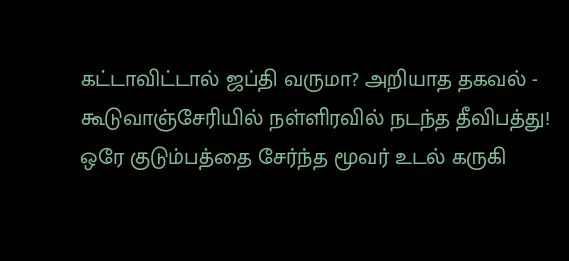கட்டாவிட்டால் ஜப்தி வருமா? அறியாத தகவல் -
கூடுவாஞ்சேரியில் நள்ளிரவில் நடந்த தீவிபத்து! ஒரே குடும்பத்தை சேர்ந்த மூவர் உடல் கருகி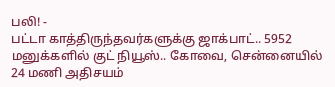பலி! -
பட்டா காத்திருந்தவர்களுக்கு ஜாக்பாட்.. 5952 மனுக்களில் குட் நியூஸ்.. கோவை, சென்னையில் 24 மணி அதிசயம்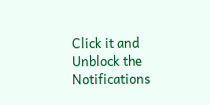Click it and Unblock the Notifications